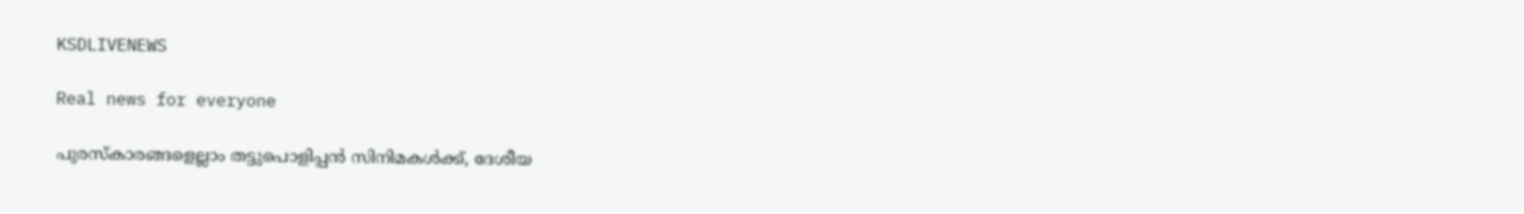KSDLIVENEWS

Real news for everyone

പുരസ്കാരങ്ങളെല്ലാം തട്ടുപൊളിപ്പൻ സിനിമകൾക്ക്, ദേശീയ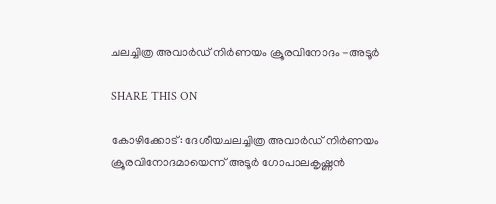ചലച്ചിത്ര അവാർഡ് നിർണയം ക്രൂരവിനോദം -അടൂർ

SHARE THIS ON

കോഴിക്കോട്: ദേശീയചലച്ചിത്ര അവാർഡ് നിർണയം ക്രൂരവിനോദമായെന്ന് അടൂർ ഗോപാലകൃഷ്ണൻ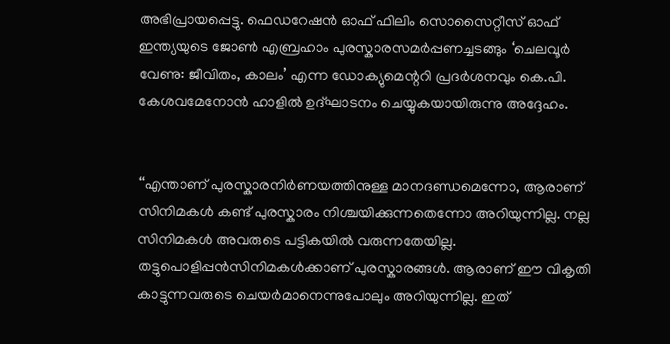അഭിപ്രായപ്പെട്ടു. ഫെഡറേഷൻ ഓഫ് ഫിലിം സൊസൈറ്റീസ് ഓഫ് ഇന്ത്യയുടെ ജോൺ എബ്രഹാം പുരസ്കാരസമർപ്പണച്ചടങ്ങും ‘ചെലവൂർ വേണു: ജീവിതം, കാലം’ എന്ന ഡോക്യുമെന്ററി പ്രദർശനവും കെ.പി. കേശവമേനോൻ ഹാളിൽ ഉദ്ഘാടനം ചെയ്യുകയായിരുന്നു അദ്ദേഹം.


‘‘എന്താണ് പുരസ്കാരനിർണയത്തിനുള്ള മാനദണ്ഡമെന്നോ, ആരാണ് സിനിമകൾ കണ്ട് പുരസ്കാരം നിശ്ചയിക്കുന്നതെന്നോ അറിയുന്നില്ല. നല്ല സിനിമകൾ അവരുടെ പട്ടികയിൽ വരുന്നതേയില്ല. തട്ടുപൊളിപ്പൻസിനിമകൾക്കാണ് പുരസ്കാരങ്ങൾ. ആരാണ് ഈ വികൃതി കാട്ടുന്നവരുടെ ചെയർമാനെന്നുപോലും അറിയുന്നില്ല. ഇത്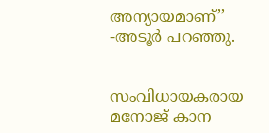അന്യായമാണ്’’ -അടൂർ പറഞ്ഞു.


സംവിധായകരായ മനോജ് കാന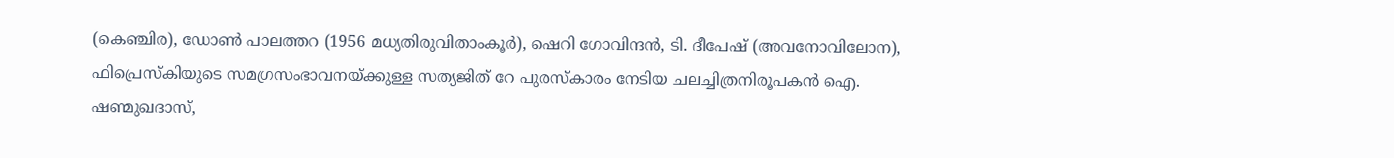(കെഞ്ചിര), ഡോൺ പാലത്തറ (1956 മധ്യതിരുവിതാംകൂർ), ഷെറി ഗോവിന്ദൻ, ടി. ദീപേഷ് (അവനോവിലോന), ഫിപ്രെസ്കിയുടെ സമഗ്രസംഭാവനയ്ക്കുള്ള സത്യജിത് റേ പുരസ്കാരം നേടിയ ചലച്ചിത്രനിരൂപകൻ ഐ. ഷണ്മുഖദാസ്,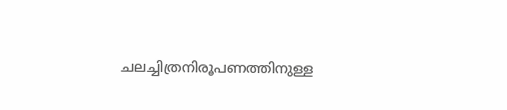ചലച്ചിത്രനിരൂപണത്തിനുള്ള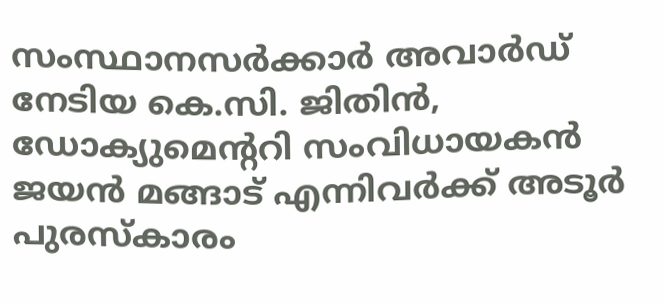സംസ്ഥാനസർക്കാർ അവാർഡ് നേടിയ കെ.സി. ജിതിൻ, ഡോക്യുമെന്ററി സംവിധായകൻ ജയൻ മങ്ങാട് എന്നിവർക്ക് അടൂർ പുരസ്കാരം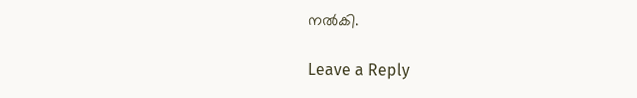നൽകി.

Leave a Reply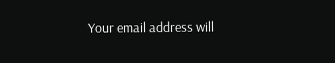Your email address will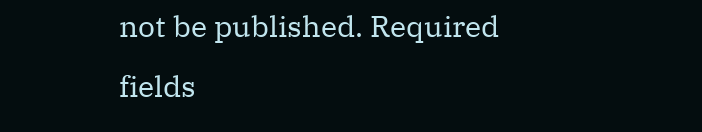not be published. Required fields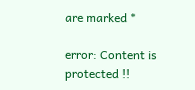are marked *

error: Content is protected !!